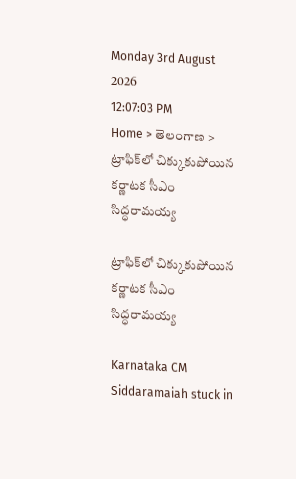Monday 3rd August 2026
12:07:03 PM
Home > తెలంగాణ > ట్రాఫిక్‌లో చిక్కుకుపోయిన కర్ణాటక సీఎం సిద్ధరామయ్య

ట్రాఫిక్‌లో చిక్కుకుపోయిన కర్ణాటక సీఎం సిద్ధరామయ్య

Karnataka CM Siddaramaiah stuck in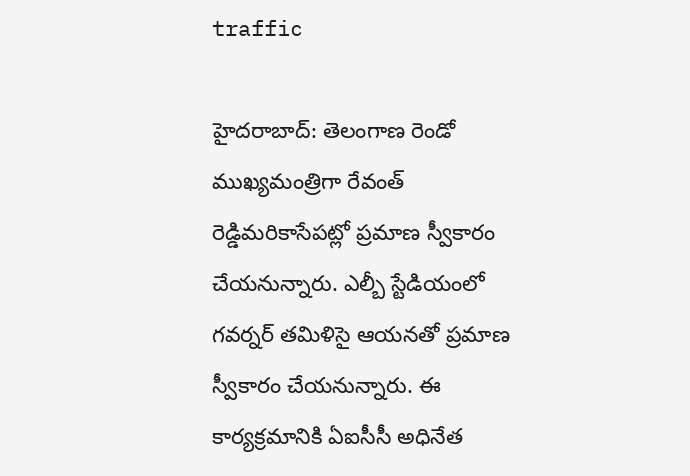traffic

హైదరాబాద్‌: తెలంగాణ రెండో ముఖ్యమంత్రిగా రేవంత్‌ రెడ్డిమరికాసేపట్లో ప్రమాణ స్వీకారం చేయనున్నారు. ఎల్బీ స్టేడియంలో గవర్నర్‌ తమిళిసై ఆయనతో ప్రమాణ స్వీకారం చేయనున్నారు. ఈ కార్యక్రమానికి ఏఐసీసీ అధినేత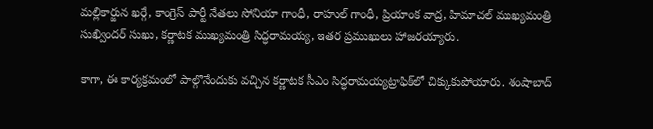మల్లికార్జున ఖర్గే, కాంగ్రెస్‌ పార్టీ నేతలు సోనియా గాంధీ, రాహుల్‌ గాంధీ, ప్రియాంక వాద్ర, హిమాచల్ ముఖ్యమంత్రి సుఖ్విందర్‌ సుఖు, కర్ణాటక ముఖ్యమంత్రి సిద్ధరామయ్య, ఇతర ప్రముఖులు హాజరయ్యారు.

కాగా, ఈ కార్యక్రమంలో పాల్గొనేందుకు వచ్చిన కర్ణాటక సీఎం సిద్ధరామయ్యట్రాఫిక్‌లో చిక్కుకుపోయారు. శంషాబాద్‌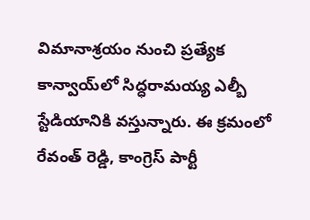విమానాశ్రయం నుంచి ప్రత్యేక కాన్వాయ్‌లో సిద్ధరామయ్య ఎల్బీ స్టేడియానికి వస్తున్నారు. ఈ క్రమంలో రేవంత్‌ రెడ్డి, కాంగ్రెస్‌ పార్టీ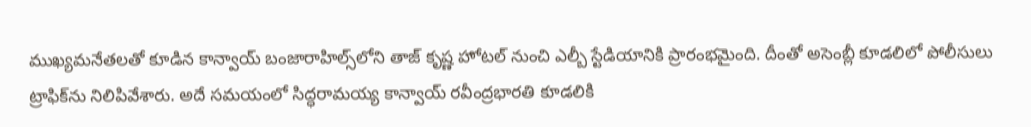ముఖ్యమనేతలతో కూడిన కాన్వాయ్‌ బంజారాహిల్స్‌లోని తాజ్‌ కృష్ణ హోటల్‌ నుంచి ఎల్బీ స్టేడియానికి ప్రారంభమైంది. దీంతో అసెంబ్లీ కూడలిలో పోలీసులు ట్రాఫిక్‌ను నిలిపివేశారు. అదే సమయంలో సిద్ధరామయ్య కాన్వాయ్‌ రవీంద్రభారతి కూడలికి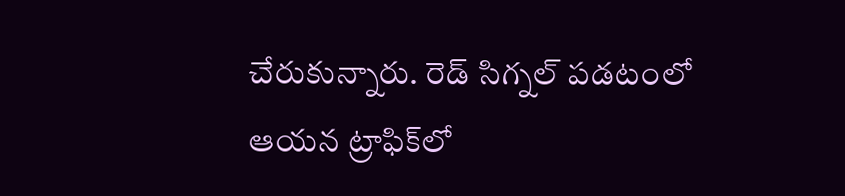చేరుకున్నారు. రెడ్‌ సిగ్నల్‌ పడటంలో ఆయన ట్రాఫిక్‌లో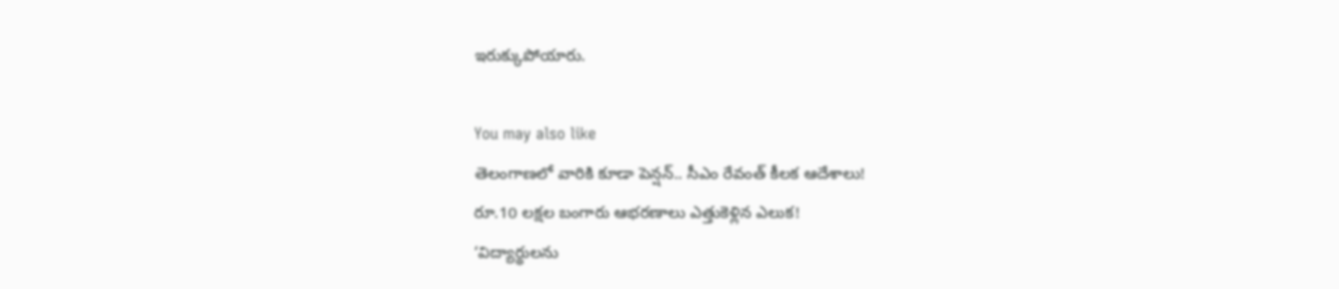ఇరుక్కుపోయారు.

You may also like
తెలంగాణలో వారికి కూడా పెన్షన్.. సీఎం రేవంత్ కీలక ఆదేశాలు!
రూ.10 లక్షల బంగారు ఆభరణాలు ఎత్తుకెళ్లిన ఎలుక!
‘విద్యార్థులను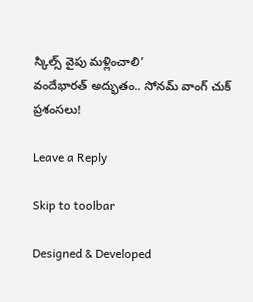స్కిల్స్ వైపు మళ్లించాలి’
వందేభారత్ అద్భుతం.. సోనమ్ వాంగ్ చుక్ ప్రశంసలు!

Leave a Reply

Skip to toolbar

Designed & Developed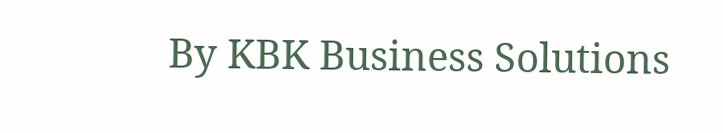By KBK Business Solutions